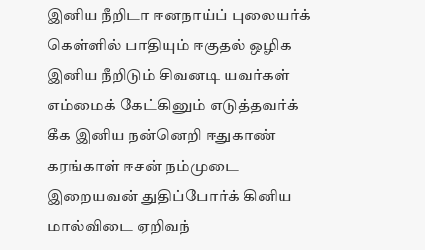இனிய நீறிடா ஈனநாய்ப் புலையர்க் கெள்ளில் பாதியும் ஈகுதல் ஒழிக இனிய நீறிடும் சிவனடி யவர்கள் எம்மைக் கேட்கினும் எடுத்தவர்க் கீக இனிய நன்னெறி ஈதுகாண் கரங்காள் ஈசன் நம்முடை இறையவன் துதிப்போர்க் கினிய மால்விடை ஏறிவந்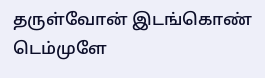தருள்வோன் இடங்கொண் டெம்முளே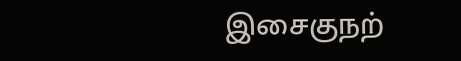இசைகுநற்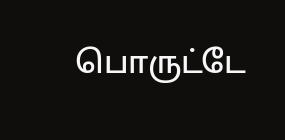பொருட்டே